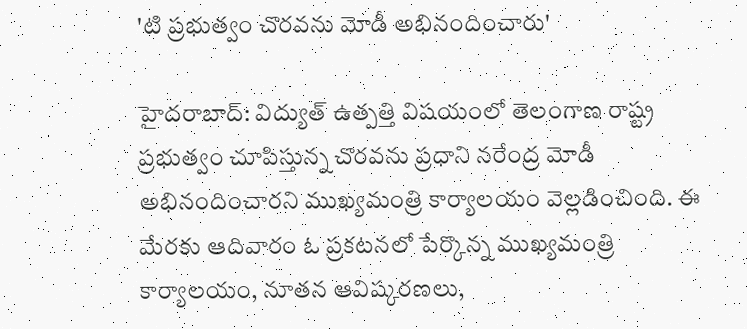'టి ప్రభుత్వం చొరవను మోడీ అభినందించారు'

హైదరాబాద్: విద్యుత్ ఉత్పత్తి విషయంలో తెలంగాణ రాష్ట్ర ప్రభుత్వం చూపిస్తున్న చొరవను ప్రధాని నరేంద్ర మోడీ అభినందించారని ముఖ్యమంత్రి కార్యాలయం వెల్లడించింది. ఈ మేరకు ఆదివారం ఓ ప్రకటనలో పేర్కొన్న ముఖ్యమంత్రి కార్యాలయం, నూతన ఆవిష్కరణలు,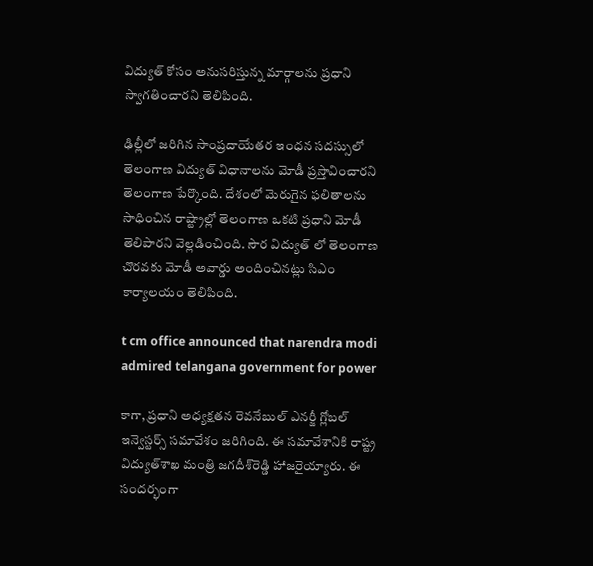విద్యుత్ కోసం అనుసరిస్తున్న మార్గాలను ప్రధాని స్వాగతించారని తెలిపింది.

ఢిల్లీలో జరిగిన సాంప్రదాయేతర ఇంధన సదస్సులో తెలంగాణ విద్యుత్ విధానాలను మోడీ ప్రస్తావించారని తెలంగాణ పేర్కొంది. దేశంలో మెరుగైన ఫలితాలను సాధించిన రాష్ట్రాల్లో తెలంగాణ ఒకటి ప్రధాని మోడీ తెలిపారని వెల్లడించింది. సౌర విద్యుత్ లో తెలంగాణ చొరవకు మోడీ అవార్డు అందించినట్లు సిఎం కార్యాలయం తెలిపింది.

t cm office announced that narendra modi admired telangana government for power

కాగా, ప్రధాని అధ్యక్షతన రెవనేబుల్ ఎనర్జీ గ్లోబల్ ఇన్వెస్టర్స్ సమావేశం జరిగింది. ఈ సమావేశానికి రాష్ట్ర విద్యుత్‌శాఖ మంత్రి జగదీశ్‌రెడ్డి హాజరైయ్యారు. ఈ సందర్భంగా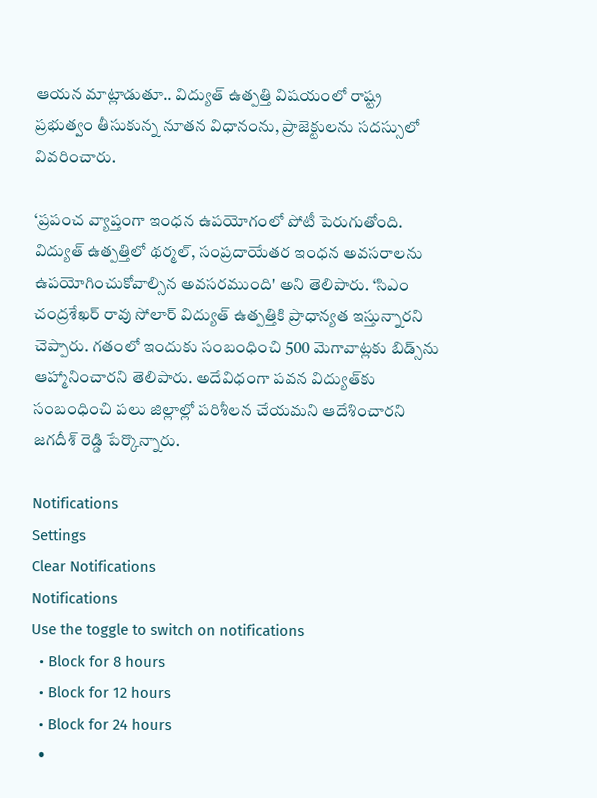ఆయన మాట్లాడుతూ.. విద్యుత్ ఉత్పత్తి విషయంలో రాష్ట్ర ప్రభుత్వం తీసుకున్న నూతన విధానంను, ప్రాజెక్టులను సదస్సులో వివరించారు.

‘ప్రపంచ వ్యాప్తంగా ఇంధన ఉపయోగంలో పోటీ పెరుగుతోంది. విద్యుత్ ఉత్పత్తిలో థర్మల్, సంప్రదాయేతర ఇంధన అవసరాలను ఉపయోగించుకోవాల్సిన అవసరముంది' అని తెలిపారు. ‘సిఎం చంద్రశేఖర్ రావు సోలార్ విద్యుత్ ఉత్పత్తికి ప్రాధాన్యత ఇస్తున్నారని చెప్పారు. గతంలో ఇందుకు సంబంధించి 500 మెగావాట్లకు బిడ్స్‌ను ఆహ్మానించారని తెలిపారు. అదేవిధంగా పవన విద్యుత్‌కు సంబంధించి పలు జిల్లాల్లో పరిశీలన చేయమని ఆదేశించారని జగదీశ్ రెడ్డి పేర్కొన్నారు.

Notifications
Settings
Clear Notifications
Notifications
Use the toggle to switch on notifications
  • Block for 8 hours
  • Block for 12 hours
  • Block for 24 hours
  •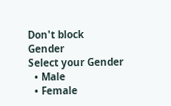Don't block
Gender
Select your Gender
  • Male
  • Female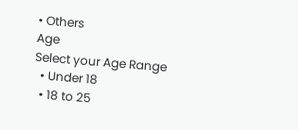• Others
Age
Select your Age Range
  • Under 18
  • 18 to 25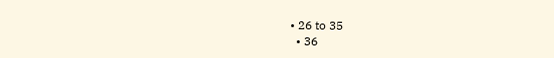• 26 to 35
  • 36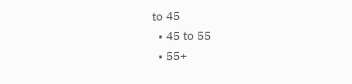to 45
  • 45 to 55
  • 55+